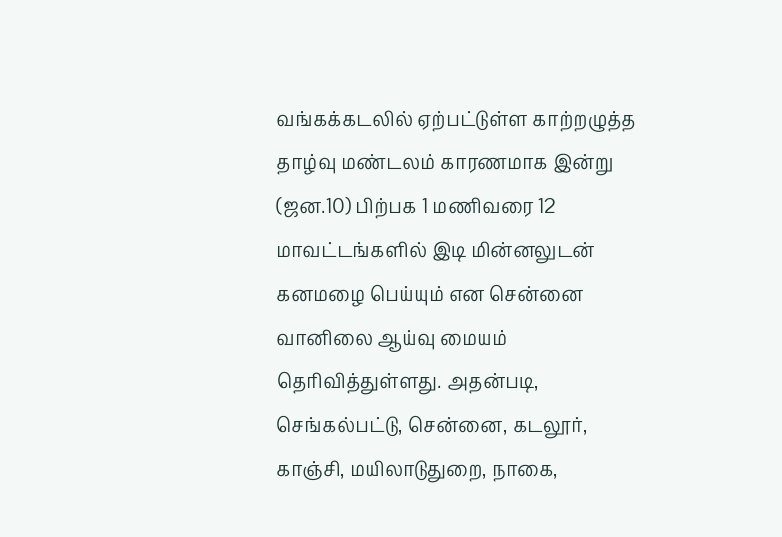வங்கக்கடலில் ஏற்பட்டுள்ள காற்றழுத்த தாழ்வு மண்டலம் காரணமாக இன்று (ஜன.10) பிற்பக 1 மணிவரை 12 மாவட்டங்களில் இடி மின்னலுடன் கனமழை பெய்யும் என சென்னை வானிலை ஆய்வு மையம் தெரிவித்துள்ளது. அதன்படி, செங்கல்பட்டு, சென்னை, கடலூர், காஞ்சி, மயிலாடுதுறை, நாகை,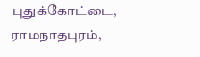புதுக்கோட்டை, ராமநாதபுரம்,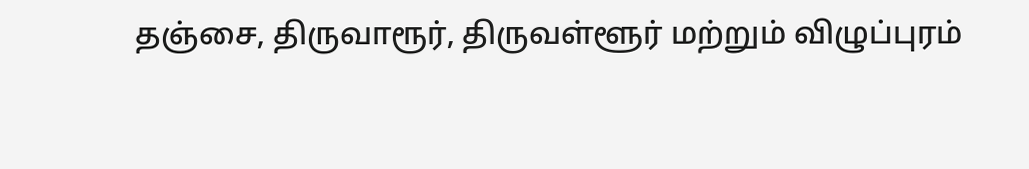தஞ்சை, திருவாரூர், திருவள்ளூர் மற்றும் விழுப்புரம்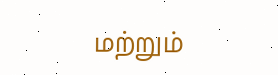மற்றும்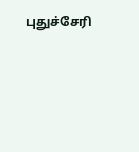புதுச்சேரி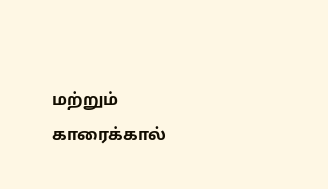மற்றும் காரைக்கால்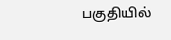பகுதியில்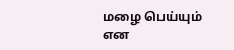மழை பெய்யும் என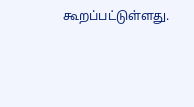கூறப்பட்டுள்ளது.